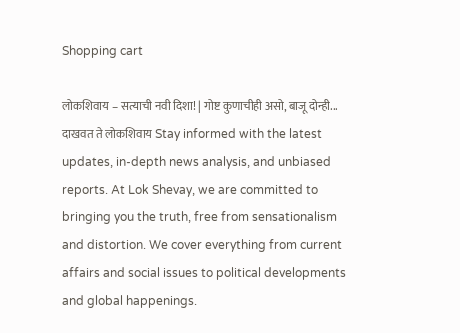Shopping cart

लोकशिवाय – सत्याची नवी दिशा! | गोष्ट कुणाचीही असो, बाजू दोन्ही... दाखवत ते लोकशिवाय Stay informed with the latest updates, in-depth news analysis, and unbiased reports. At Lok Shevay, we are committed to bringing you the truth, free from sensationalism and distortion. We cover everything from current affairs and social issues to political developments and global happenings.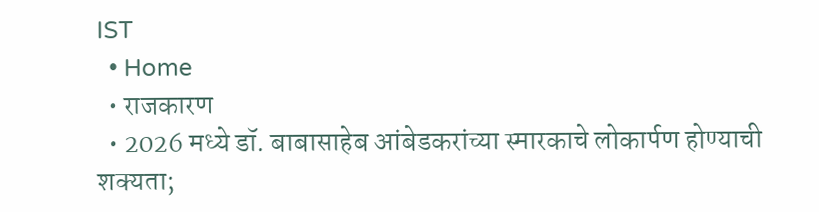IST
  • Home
  • राजकारण
  • 2026 मध्ये डॉ. बाबासाहेब आंबेडकरांच्या स्मारकाचे लोकार्पण होण्याची शक्यता;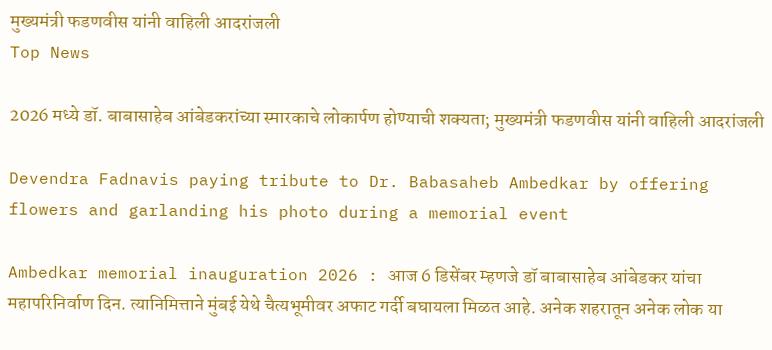मुख्यमंत्री फडणवीस यांनी वाहिली आदरांजली
Top News

2026 मध्ये डॉ. बाबासाहेब आंबेडकरांच्या स्मारकाचे लोकार्पण होण्याची शक्यता; मुख्यमंत्री फडणवीस यांनी वाहिली आदरांजली

Devendra Fadnavis paying tribute to Dr. Babasaheb Ambedkar by offering flowers and garlanding his photo during a memorial event

Ambedkar memorial inauguration 2026 : आज 6 डिसेंबर म्हणजे डॉ बाबासाहेब आंबेडकर यांचा महापरिनिर्वाण दिन. त्यानिमित्ताने मुंबई येथे चैत्यभूमीवर अफाट गर्दी बघायला मिळत आहे. अनेक शहरातून अनेक लोक या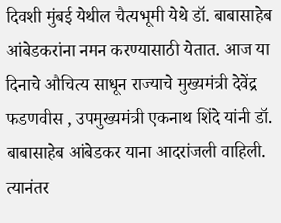दिवशी मुंबई येथील चैत्यभूमी येथे डॉ. बाबासाहेब आंबेडकरांना नमन करण्यासाठी येतात. आज या दिनाचे औचित्य साधून राज्याचे मुख्यमंत्री देवेंद्र फडणवीस , उपमुख्यमंत्री एकनाथ शिंदे यांनी डॉ.  बाबासाहेब आंबेडकर याना आदरांजली वाहिली. त्यानंतर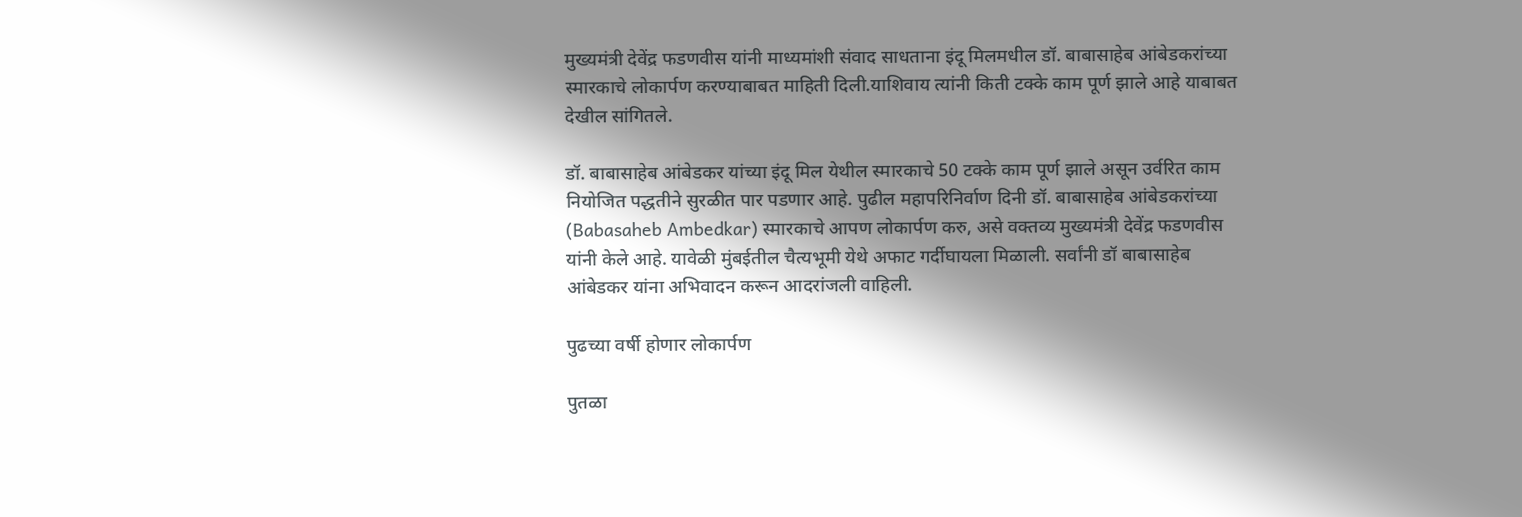मुख्यमंत्री देवेंद्र फडणवीस यांनी माध्यमांशी संवाद साधताना इंदू मिलमधील डॉ. बाबासाहेब आंबेडकरांच्या स्मारकाचे लोकार्पण करण्याबाबत माहिती दिली.याशिवाय त्यांनी किती टक्के काम पूर्ण झाले आहे याबाबत देखील सांगितले.

डॉ. बाबासाहेब आंबेडकर यांच्या इंदू मिल येथील स्मारकाचे 50 टक्के काम पूर्ण झाले असून उर्वरित काम नियोजित पद्धतीने सुरळीत पार पडणार आहे. पुढील महापरिनिर्वाण दिनी डॉ. बाबासाहेब आंबेडकरांच्या (Babasaheb Ambedkar) स्मारकाचे आपण लोकार्पण करु, असे वक्तव्य मुख्यमंत्री देवेंद्र फडणवीस यांनी केले आहे. यावेळी मुंबईतील चैत्यभूमी येथे अफाट गर्दीघायला मिळाली. सर्वांनी डॉ बाबासाहेब आंबेडकर यांना अभिवादन करून आदरांजली वाहिली.

पुढच्या वर्षी होणार लोकार्पण

पुतळा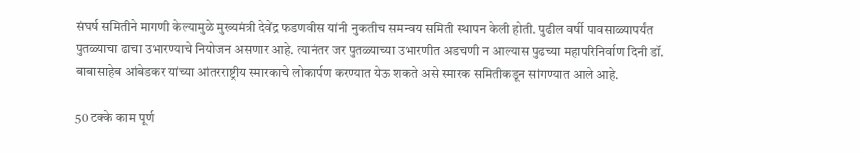संघर्ष समितीने मागणी केल्यामुळे मुख्यमंत्री देवेंद्र फडणवीस यांनी नुकतीच समन्वय समिती स्थापन केली होती. पुढील वर्षी पावसाळ्यापर्यंत पुतळ्याचा ढाचा उभारण्याचे नियोजन असणार आहे. त्यानंतर जर पुतळ्याच्या उभारणीत अडचणी न आल्यास पुढच्या महापरिनिर्वाण दिनी डॉ. बाबासाहेब आंबेडकर यांच्या आंतरराष्ट्रीय स्मारकाचे लोकार्पण करण्यात येऊ शकते असे स्मारक समितीकडून सांगण्यात आले आहे.

50 टक्के काम पूर्ण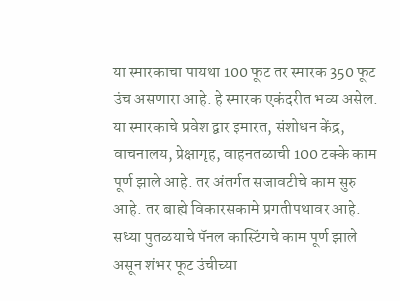या स्मारकाचा पायथा 100 फूट तर स्मारक 350 फूट उंच असणारा आहे. हे स्मारक एकंदरीत भव्य असेल. या स्मारकाचे प्रवेश द्वार इमारत, संशोधन केंद्र, वाचनालय, प्रेक्षागृह, वाहनतळाची 100 टक्के काम पूर्ण झाले आहे. तर अंतर्गत सजावटीचे काम सुरु आहे. तर बाह्ये विकारसकामे प्रगतीपथावर आहे. सध्या पुतळयाचे पॅनल कास्टिंगचे काम पूर्ण झाले असून शंभर फूट उंचीच्या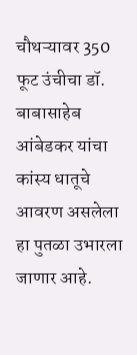चौथऱ्यावर 350 फूट उंचीचा डॉ. बाबासाहेब आंबेडकर यांचा कांस्य धातूचे आवरण असलेला हा पुतळा उभारला जाणार आहे.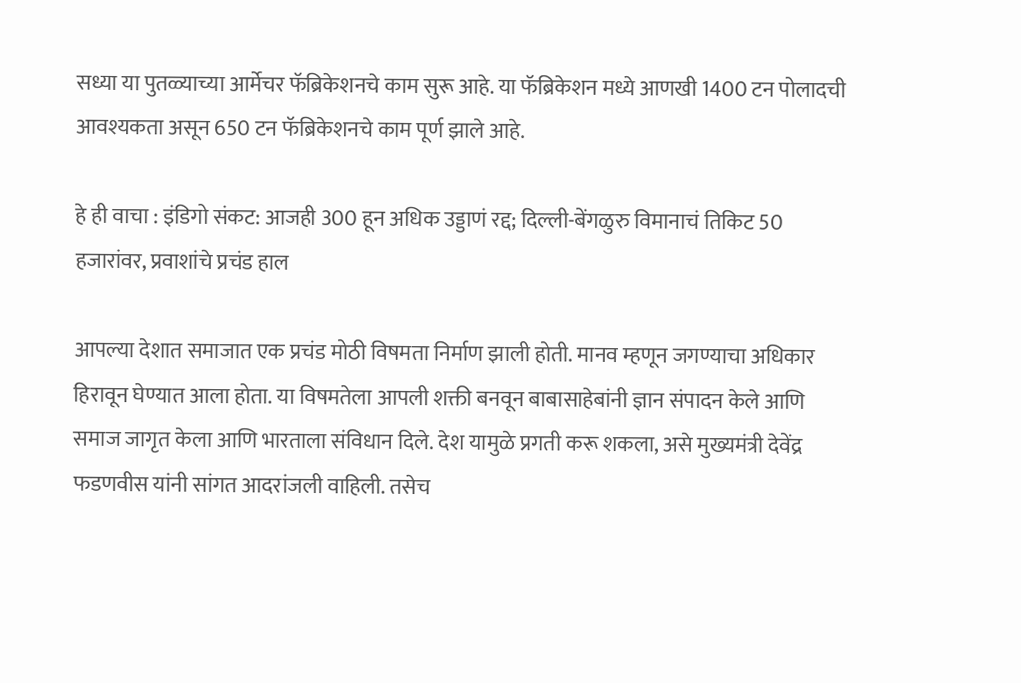सध्या या पुतळ्याच्या आर्मेचर फॅब्रिकेशनचे काम सुरू आहे. या फॅब्रिकेशन मध्ये आणखी 1400 टन पोलादची आवश्यकता असून 650 टन फॅब्रिकेशनचे काम पूर्ण झाले आहे.

हे ही वाचा : इंडिगो संकट: आजही 300 हून अधिक उड्डाणं रद्द; दिल्ली-बेंगळुरु विमानाचं तिकिट 50 हजारांवर, प्रवाशांचे प्रचंड हाल

आपल्या देशात समाजात एक प्रचंड मोठी विषमता निर्माण झाली होती. मानव म्हणून जगण्याचा अधिकार हिरावून घेण्यात आला होता. या विषमतेला आपली शक्ती बनवून बाबासाहेबांनी ज्ञान संपादन केले आणि समाज जागृत केला आणि भारताला संविधान दिले. देश यामुळे प्रगती करू शकला, असे मुख्यमंत्री देवेंद्र फडणवीस यांनी सांगत आदरांजली वाहिली. तसेच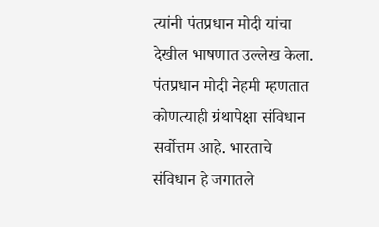त्यांनी पंतप्रधान मोदी यांचा देखील भाषणात उल्लेख केला. पंतप्रधान मोदी नेहमी म्हणतात कोणत्याही ग्रंथापेक्षा संविधान सर्वोत्तम आहे. भारताचे संविधान हे जगातले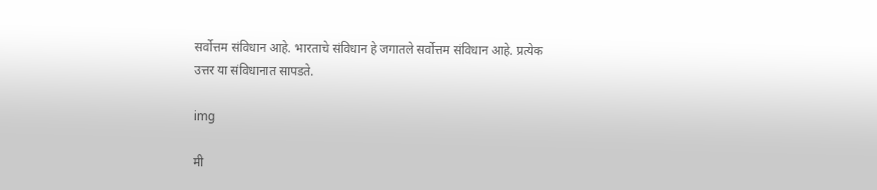सर्वोत्तम संविधान आहे. भारताचे संविधान हे जगातले सर्वोत्तम संविधान आहे. प्रत्येक उत्तर या संविधानात सापडते.

img

मी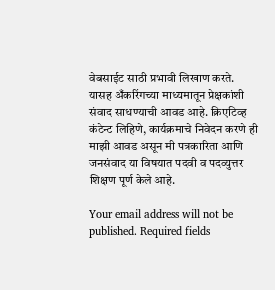वेबसाईट साठी प्रभावी लिखाण करते. यासह अँकरिंगच्या माध्यमातून प्रेक्षकांशी संवाद साधण्याची आवड आहे. क्रिएटिव्ह कंटेन्ट लिहिणे, कार्यक्रमाचे निवेदन करणे ही माझी आवड असून मी पत्रकारिता आणि जनसंवाद या विषयात पदवी व पदव्युत्तर शिक्षण पूर्ण केले आहे.

Your email address will not be published. Required fields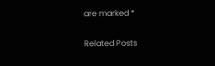are marked *

Related Posts